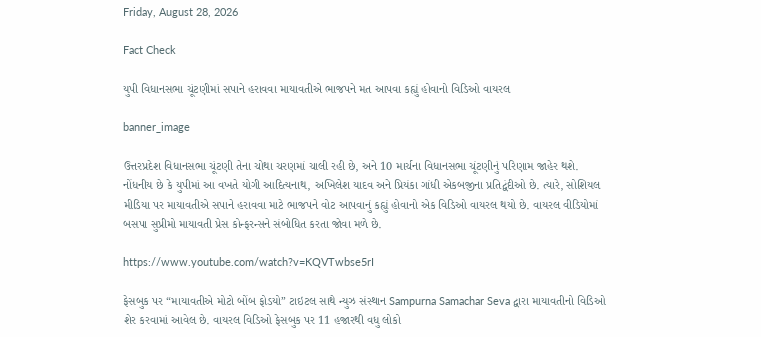Friday, August 28, 2026

Fact Check

યુપી વિધાનસભા ચૂંટણીમાં સપાને હરાવવા માયાવતીએ ભાજપને મત આપવા કહ્યું હોવાનો વિડિઓ વાયરલ

banner_image

ઉત્તરપ્રદેશ વિધાનસભા ચૂંટણી તેના ચોથા ચરણમાં ચાલી રહી છે, અને 10 માર્ચના વિધાનસભા ચૂંટણીનું પરિણામ જાહેર થશે. નોંધનીય છે કે યુપીમાં આ વખતે યોગી આદિત્યનાથ, અખિલેશ યાદવ અને પ્રિયંકા ગાંધી એકબજીના પ્રતિદ્વંદીઓ છે. ત્યારે, સોશિયલ મીડિયા પર માયાવતીએ સપાને હરાવવા માટે ભાજપને વોટ આપવાનું કહ્યું હોવાનો એક વિડિઓ વાયરલ થયો છે. વાયરલ વીડિયોમાં બસપા સુપ્રીમો માયાવતી પ્રેસ કોન્ફરન્સને સંબોધિત કરતા જોવા મળે છે.

https://www.youtube.com/watch?v=KQVTwbse5rI

ફેસબુક પર “માયાવતીએ મોટો બોંબ ફોડયો” ટાઇટલ સાથે ન્યુઝ સંસ્થાન Sampurna Samachar Seva દ્વારા માયાવતીનો વિડિઓ શેર કરવામાં આવેલ છે. વાયરલ વિડિઓ ફેસબુક પર 11 હજારથી વધુ લોકો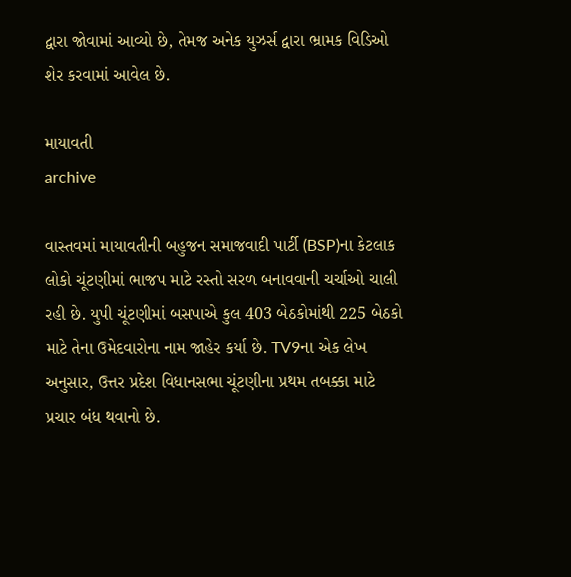દ્વારા જોવામાં આવ્યો છે, તેમજ અનેક યુઝર્સ દ્વારા ભ્રામક વિડિઓ શેર કરવામાં આવેલ છે.

માયાવતી
archive

વાસ્તવમાં માયાવતીની બહુજન સમાજવાદી પાર્ટી (BSP)ના કેટલાક લોકો ચૂંટણીમાં ભાજપ માટે રસ્તો સરળ બનાવવાની ચર્ચાઓ ચાલી રહી છે. યુપી ચૂંટણીમાં બસપાએ કુલ 403 બેઠકોમાંથી 225 બેઠકો માટે તેના ઉમેદવારોના નામ જાહેર કર્યા છે. TV9ના એક લેખ અનુસાર, ઉત્તર પ્રદેશ વિધાનસભા ચૂંટણીના પ્રથમ તબક્કા માટે પ્રચાર બંધ થવાનો છે.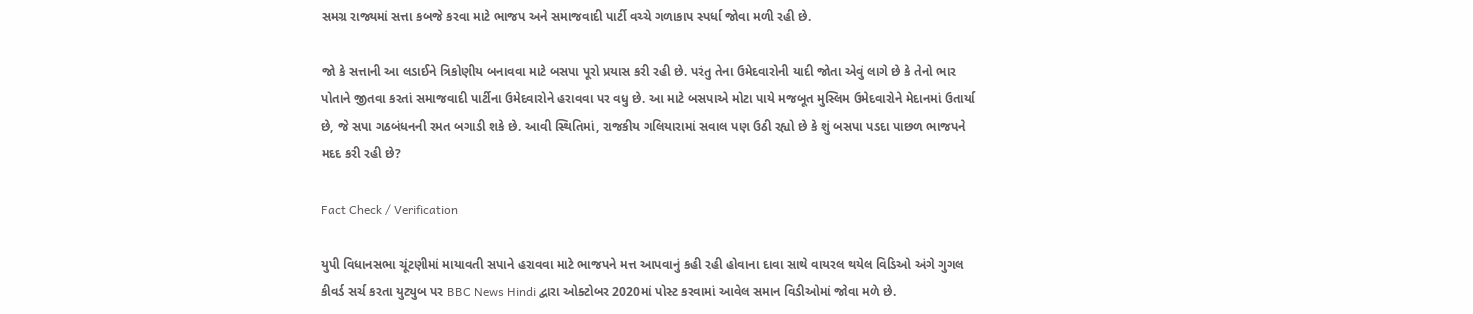સમગ્ર રાજ્યમાં સત્તા કબજે કરવા માટે ભાજપ અને સમાજવાદી પાર્ટી વચ્ચે ગળાકાપ સ્પર્ધા જોવા મળી રહી છે.

જો કે સત્તાની આ લડાઈને ત્રિકોણીય બનાવવા માટે બસપા પૂરો પ્રયાસ કરી રહી છે. પરંતુ તેના ઉમેદવારોની યાદી જોતા એવું લાગે છે કે તેનો ભાર પોતાને જીતવા કરતાં સમાજવાદી પાર્ટીના ઉમેદવારોને હરાવવા પર વધુ છે. આ માટે બસપાએ મોટા પાયે મજબૂત મુસ્લિમ ઉમેદવારોને મેદાનમાં ઉતાર્યા છે, જે સપા ગઠબંધનની રમત બગાડી શકે છે. આવી સ્થિતિમાં, રાજકીય ગલિયારામાં સવાલ પણ ઉઠી રહ્યો છે કે શું બસપા પડદા પાછળ ભાજપને મદદ કરી રહી છે?

Fact Check / Verification

યુપી વિધાનસભા ચૂંટણીમાં માયાવતી સપાને હરાવવા માટે ભાજપને મત્ત આપવાનું કહી રહી હોવાના દાવા સાથે વાયરલ થયેલ વિડિઓ અંગે ગુગલ કીવર્ડ સર્ચ કરતા યુટ્યુબ પર BBC News Hindi દ્વારા ઓક્ટોબર 2020માં પોસ્ટ કરવામાં આવેલ સમાન વિડીઓમાં જોવા મળે છે.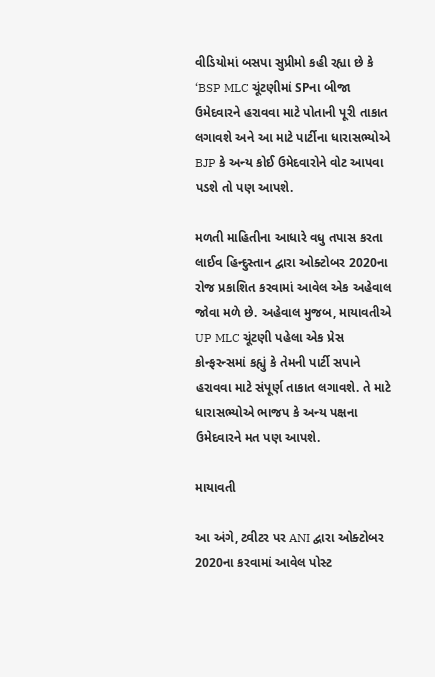વીડિયોમાં બસપા સુપ્રીમો કહી રહ્યા છે કે ‘BSP MLC ચૂંટણીમાં SPના બીજા ઉમેદવારને હરાવવા માટે પોતાની પૂરી તાકાત લગાવશે અને આ માટે પાર્ટીના ધારાસભ્યોએ BJP કે અન્ય કોઈ ઉમેદવારોને વોટ આપવા પડશે તો પણ આપશે.

મળતી માહિતીના આધારે વધુ તપાસ કરતા લાઈવ હિન્દુસ્તાન દ્વારા ઓક્ટોબર 2020ના રોજ પ્રકાશિત કરવામાં આવેલ એક અહેવાલ જોવા મળે છે. અહેવાલ મુજબ, માયાવતીએ UP MLC ચૂંટણી પહેલા એક પ્રેસ કોન્ફરન્સમાં કહ્યું કે તેમની પાર્ટી સપાને હરાવવા માટે સંપૂર્ણ તાકાત લગાવશે. તે માટે ધારાસભ્યોએ ભાજપ કે અન્ય પક્ષના ઉમેદવારને મત પણ આપશે.

માયાવતી

આ અંગે, ટ્વીટર પર ANI દ્વારા ઓક્ટોબર 2020ના કરવામાં આવેલ પોસ્ટ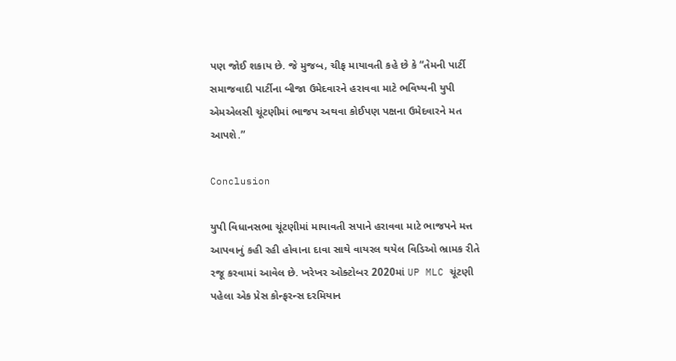પણ જોઈ શકાય છે. જે મુજબ, ચીફ માયાવતી કહે છે કે “તેમની પાર્ટી સમાજવાદી પાર્ટીના બીજા ઉમેદવારને હરાવવા માટે ભવિષ્યની યુપી એમએલસી ચૂંટણીમાં ભાજપ અથવા કોઈપણ પક્ષના ઉમેદવારને મત આપશે.”

Conclusion

યુપી વિધાનસભા ચૂંટણીમાં માયાવતી સપાને હરાવવા માટે ભાજપને મત્ત આપવાનું કહી રહી હોવાના દાવા સાથે વાયરલ થયેલ વિડિઓ ભ્રામક રીતે રજૂ કરવામાં આવેલ છે. ખરેખર ઓક્ટોબર 2020માં UP MLC ચૂંટણી પહેલા એક પ્રેસ કોન્ફરન્સ દરમિયાન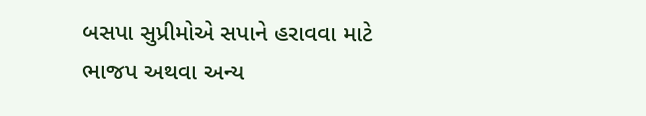બસપા સુપ્રીમોએ સપાને હરાવવા માટે ભાજપ અથવા અન્ય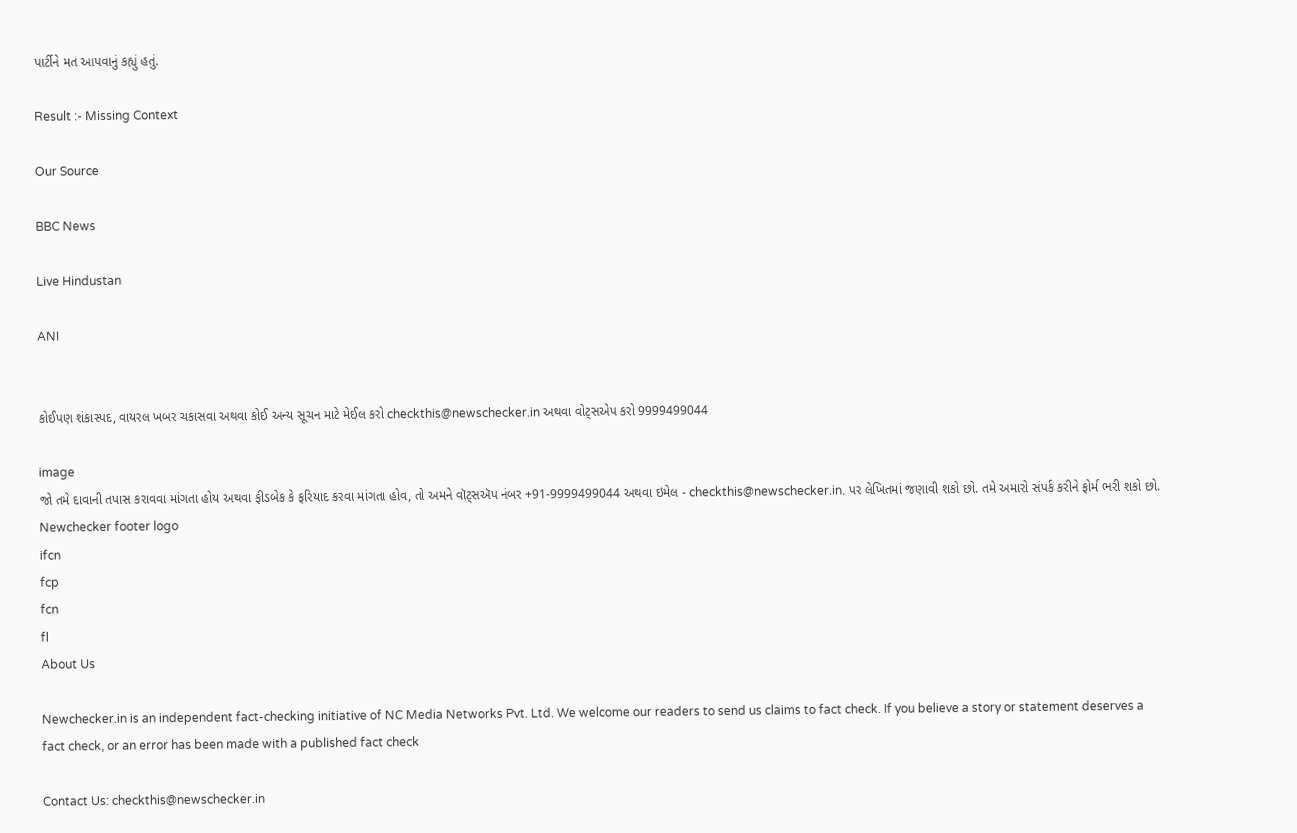પાર્ટીને મત આપવાનું કહ્યું હતું.

Result :- Missing Context

Our Source

BBC News

Live Hindustan

ANI


કોઈપણ શંકાસ્પદ, વાયરલ ખબર ચકાસવા અથવા કોઈ અન્ય સૂચન માટે મેઈલ કરો checkthis@newschecker.in અથવા વોટ્સએપ કરો 9999499044

image
જો તમે દાવાની તપાસ કરાવવા માંગતા હોય અથવા ફીડબેક કે ફરિયાદ કરવા માંગતા હોવ, તો અમને વૉટ્સઍપ નંબર +91-9999499044 અથવા ઇમેલ - checkthis@newschecker.in. પર લેખિતમાં જણાવી શકો છો. તમે અમારો સંપર્ક કરીને ફોર્મ ભરી શકો છો.
Newchecker footer logo
ifcn
fcp
fcn
fl
About Us

Newchecker.in is an independent fact-checking initiative of NC Media Networks Pvt. Ltd. We welcome our readers to send us claims to fact check. If you believe a story or statement deserves a fact check, or an error has been made with a published fact check

Contact Us: checkthis@newschecker.in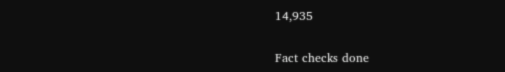14,935

Fact checks done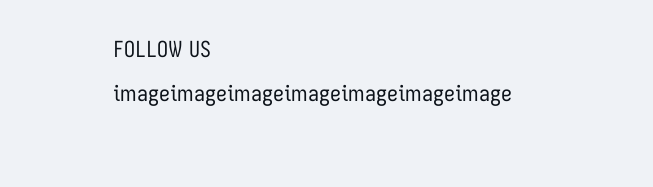FOLLOW US
imageimageimageimageimageimageimage